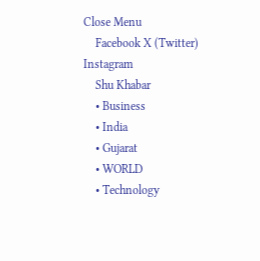Close Menu
    Facebook X (Twitter) Instagram
    Shu Khabar
    • Business
    • India
    • Gujarat
    • WORLD
    • Technology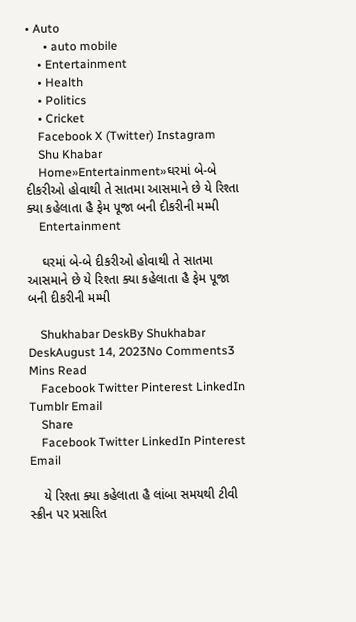• Auto
      • auto mobile
    • Entertainment
    • Health
    • Politics
    • Cricket
    Facebook X (Twitter) Instagram
    Shu Khabar
    Home»Entertainment»ઘરમાં બે-બે દીકરીઓ હોવાથી તે સાતમા આસમાને છે યે રિશ્તા ક્યા કહેલાતા હૈ ફેમ પૂજા બની દીકરીની મમ્મી
    Entertainment

    ઘરમાં બે-બે દીકરીઓ હોવાથી તે સાતમા આસમાને છે યે રિશ્તા ક્યા કહેલાતા હૈ ફેમ પૂજા બની દીકરીની મમ્મી

    Shukhabar DeskBy Shukhabar DeskAugust 14, 2023No Comments3 Mins Read
    Facebook Twitter Pinterest LinkedIn Tumblr Email
    Share
    Facebook Twitter LinkedIn Pinterest Email

    યે રિશ્તા ક્યા કહેલાતા હૈ લાંબા સમયથી ટીવી સ્ક્રીન પર પ્રસારિત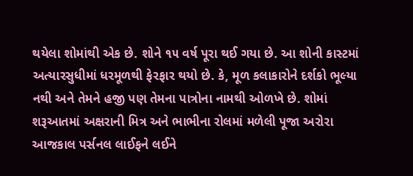થયેલા શોમાંથી એક છે. શોને ૧૫ વર્ષ પૂરા થઈ ગયા છે. આ શોની કાસ્ટમાં અત્યારસુધીમાં ધરમૂળથી ફેરફાર થયો છે. કે, મૂળ કલાકારોને દર્શકો ભૂલ્યા નથી અને તેમને હજી પણ તેમના પાત્રોના નામથી ઓળખે છે. શોમાં શરૂઆતમાં અક્ષરાની મિત્ર અને ભાભીના રોલમાં મળેલી પૂજા અરોરા આજકાલ પર્સનલ લાઈફને લઈને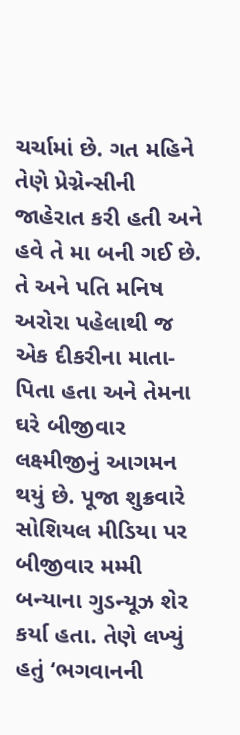ચર્ચામાં છે. ગત મહિને તેણે પ્રેગ્નેન્સીની જાહેરાત કરી હતી અને હવે તે મા બની ગઈ છે. તે અને પતિ મનિષ અરોરા પહેલાથી જ એક દીકરીના માતા-પિતા હતા અને તેમના ઘરે બીજીવાર લક્ષ્મીજીનું આગમન થયું છે. પૂજા શુક્રવારે સોશિયલ મીડિયા પર બીજીવાર મમ્મી બન્યાના ગુડન્યૂઝ શેર કર્યા હતા. તેણે લખ્યું હતું ‘ભગવાનની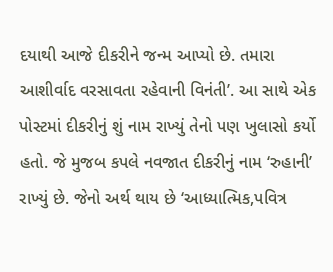દયાથી આજે દીકરીને જન્મ આપ્યો છે. તમારા આશીર્વાદ વરસાવતા રહેવાની વિનંતી’. આ સાથે એક પોસ્ટમાં દીકરીનું શું નામ રાખ્યું તેનો પણ ખુલાસો કર્યો હતો. જે મુજબ કપલે નવજાત દીકરીનું નામ ‘રુહાની’ રાખ્યું છે. જેનો અર્થ થાય છે ‘આધ્યાત્મિક,પવિત્ર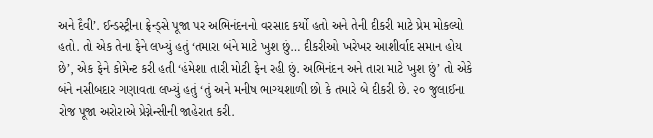અને દૈવી’. ઈન્ડસ્ટ્રીના ફ્રેન્ડ્‌સે પૂજા પર અભિનંદનનો વરસાદ કર્યો હતો અને તેની દીકરી માટે પ્રેમ મોકલ્યો હતો. તો એક તેના ફેને લખ્યું હતું ‘તમારા બંને માટે ખુશ છું… દીકરીઓ ખરેખર આશીર્વાદ સમાન હોય છે’, એક ફેને કોમેન્ટ કરી હતી ‘હંમેશા તારી મોટી ફેન રહી છું. અભિનંદન અને તારા માટે ખુશ છું’ તો એકે બંને નસીબદાર ગણાવતા લખ્યું હતું ‘તું અને મનીષ ભાગ્યશાળી છો કે તમારે બે દીકરી છે. ૨૦ જુલાઈના રોજ પૂજા અરોરાએ પ્રેગ્નેન્સીની જાહેરાત કરી.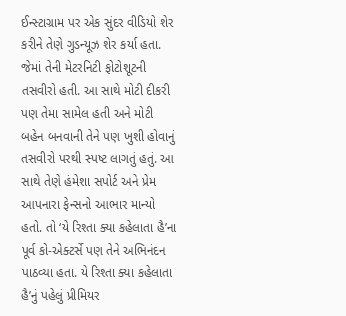ઈન્સ્ટાગ્રામ પર એક સુંદર વીડિયો શેર કરીને તેણે ગુડન્યૂઝ શેર કર્યા હતા. જેમાં તેની મેટરનિટી ફોટોશૂટની તસવીરો હતી. આ સાથે મોટી દીકરી પણ તેમા સામેલ હતી અને મોટી બહેન બનવાની તેને પણ ખુશી હોવાનું તસવીરો પરથી સ્પષ્ટ લાગતું હતું. આ સાથે તેણે હંમેશા સપોર્ટ અને પ્રેમ આપનારા ફેન્સનો આભાર માન્યો હતો. તો ‘યે રિશ્તા ક્યા કહેલાતા હૈ’ના પૂર્વ કો-એક્ટર્સે પણ તેને અભિનંદન પાઠવ્યા હતા. યે રિશ્તા ક્યા કહેલાતા હૈ’નું પહેલું પ્રીમિયર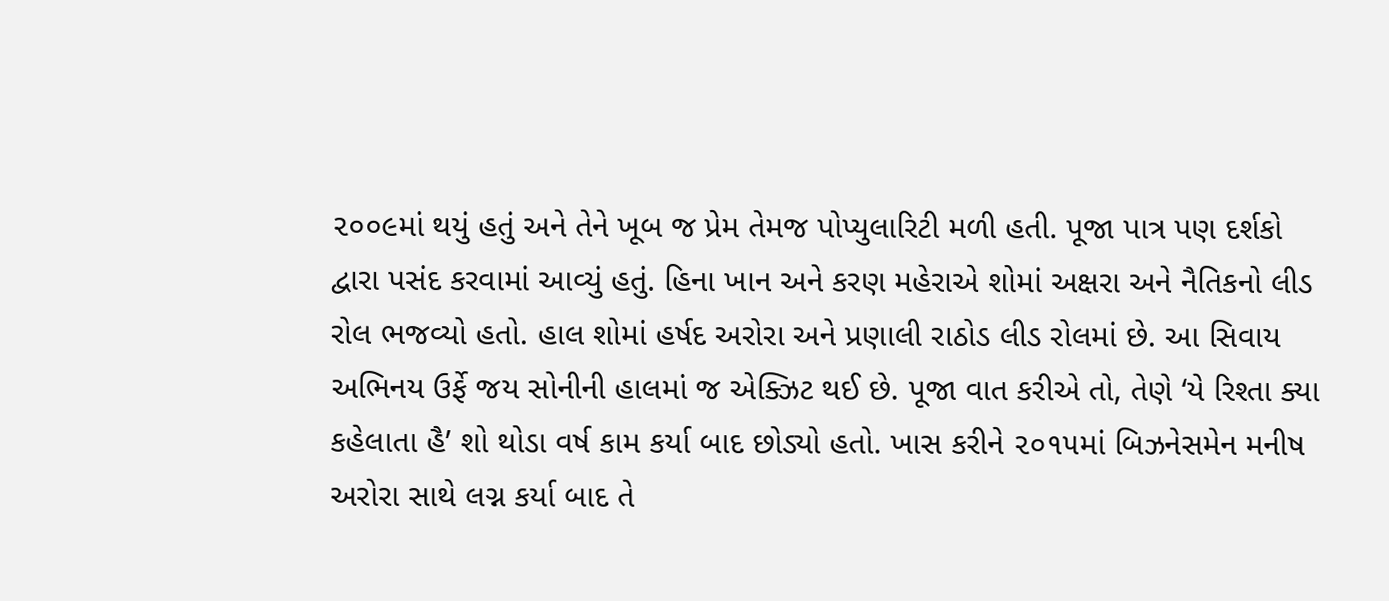૨૦૦૯માં થયું હતું અને તેને ખૂબ જ પ્રેમ તેમજ પોપ્યુલારિટી મળી હતી. પૂજા પાત્ર પણ દર્શકો દ્વારા પસંદ કરવામાં આવ્યું હતું. હિના ખાન અને કરણ મહેરાએ શોમાં અક્ષરા અને નૈતિકનો લીડ રોલ ભજવ્યો હતો. હાલ શોમાં હર્ષદ અરોરા અને પ્રણાલી રાઠોડ લીડ રોલમાં છે. આ સિવાય અભિનય ઉર્ફે જય સોનીની હાલમાં જ એક્ઝિટ થઈ છે. પૂજા વાત કરીએ તો, તેણે ‘યે રિશ્તા ક્યા કહેલાતા હૈ’ શો થોડા વર્ષ કામ કર્યા બાદ છોડ્યો હતો. ખાસ કરીને ૨૦૧૫માં બિઝનેસમેન મનીષ અરોરા સાથે લગ્ન કર્યા બાદ તે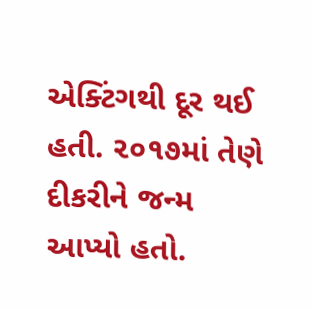એક્ટિંગથી દૂર થઈ હતી. ૨૦૧૭માં તેણે દીકરીને જન્મ આપ્યો હતો.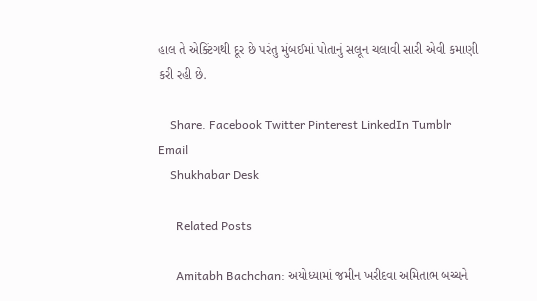હાલ તે એક્ટિંગથી દૂર છે પરંતુ મુંબઈમાં પોતાનું સલૂન ચલાવી સારી એવી કમાણી કરી રહી છે.

    Share. Facebook Twitter Pinterest LinkedIn Tumblr Email
    Shukhabar Desk

      Related Posts

      Amitabh Bachchan: અયોધ્યામાં જમીન ખરીદવા અમિતાભ બચ્ચને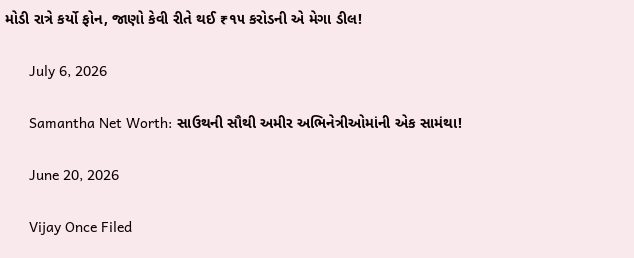મોડી રાત્રે કર્યો ફોન, જાણો કેવી રીતે થઈ ₹૧૫ કરોડની એ મેગા ડીલ!

      July 6, 2026

      Samantha Net Worth: સાઉથની સૌથી અમીર અભિનેત્રીઓમાંની એક સામંથા!

      June 20, 2026

      Vijay Once Filed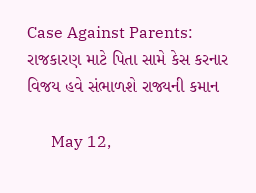Case Against Parents: રાજકારણ માટે પિતા સામે કેસ કરનાર વિજય હવે સંભાળશે રાજ્યની કમાન

      May 12,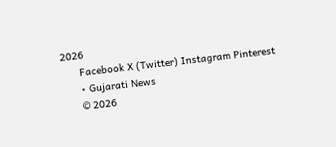2026
      Facebook X (Twitter) Instagram Pinterest
      • Gujarati News
      © 2026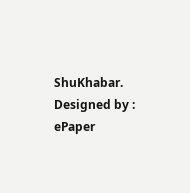ShuKhabar. Designed by : ePaper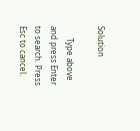Solution

      Type above and press Enter to search. Press Esc to cancel.